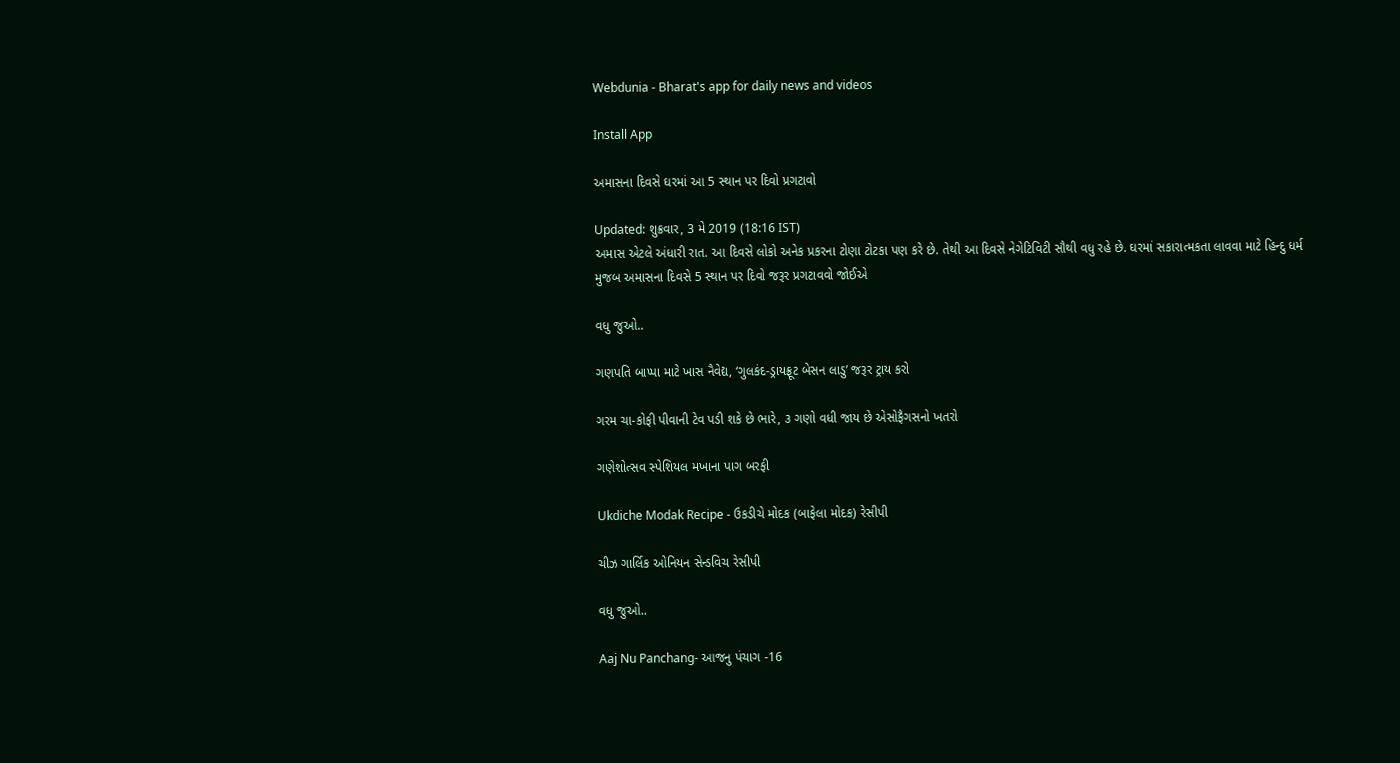Webdunia - Bharat's app for daily news and videos

Install App

અમાસના દિવસે ઘરમાં આ 5 સ્થાન પર દિવો પ્રગટાવો

Updated: શુક્રવાર, 3 મે 2019 (18:16 IST)
અમાસ એટલે અંધારી રાત. આ દિવસે લોકો અનેક પ્રકરના ટોણા ટોટકા પણ કરે છે. તેથી આ દિવસે નેગેટિવિટી સૌથી વધુ રહે છે. ઘરમાં સકારાત્મકતા લાવવા માટે હિન્દુ ધર્મ મુજબ અમાસના દિવસે 5 સ્થાન પર દિવો જરૂર પ્રગટાવવો જોઈએ

વધુ જુઓ..

ગણપતિ બાપ્પા માટે ખાસ નૈવેદ્ય, ‘ગુલકંદ-ડ્રાયફ્રૂટ બેસન લાડુ’ જરૂર ટ્રાય કરો

ગરમ ચા-કોફી પીવાની ટેવ પડી શકે છે ભારે, ૩ ગણો વધી જાય છે એસોફૈગસનો ખતરો

ગણેશોત્સવ સ્પેશિયલ મખાના પાગ બરફી

Ukdiche Modak Recipe - ઉકડીચે મોદક (બાફેલા મોદક) રેસીપી

ચીઝ ગાર્લિક ઓનિયન સેન્ડવિચ રેસીપી

વધુ જુઓ..

Aaj Nu Panchang- આજનુ પંચાગ -16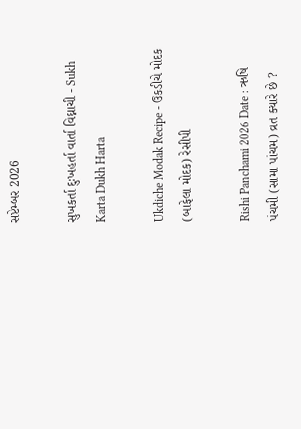સપ્ટેમ્બર 2026

સુખકર્તા દુઃખહર્તા વાર્તા વિઘ્નાચી - Sukh Karta Dukh Harta

Ukdiche Modak Recipe - ઉકડીચે મોદક (બાફેલા મોદક) રેસીપી

Rishi Panchami 2026 Date : ઋષિ પંચમી (સામા પાંચમ) વ્રત ક્યારે છે ?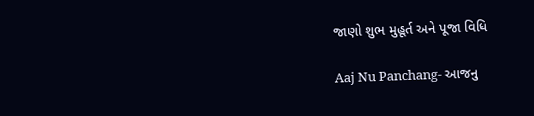જાણો શુભ મુહૂર્ત અને પૂજા વિધિ

Aaj Nu Panchang- આજનુ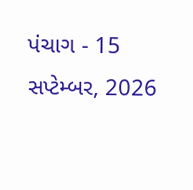પંચાગ - 15 સપ્ટેમ્બર, 2026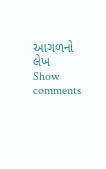આગળનો લેખ
Show comments